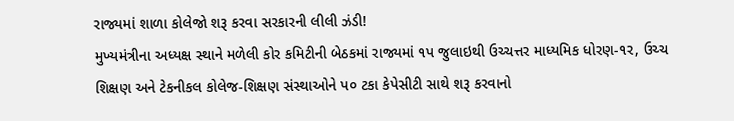રાજ્યમાં શાળા કોલેજો શરૂ કરવા સરકારની લીલી ઝંડી!
મુખ્યમંત્રીના અધ્યક્ષ સ્થાને મળેલી કોર કમિટીની બેઠકમાં રાજ્યમાં ૧પ જુલાઇથી ઉચ્ચત્તર માધ્યમિક ધોરણ-૧ર, ઉચ્ચ શિક્ષણ અને ટેકનીકલ કોલેજ-શિક્ષણ સંસ્થાઓને પ૦ ટકા કેપેસીટી સાથે શરૂ કરવાનો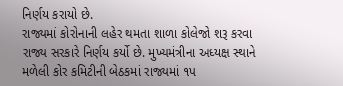નિર્ણય કરાયો છે.
રાજ્યમાં કોરોનાની લહેર થમતા શાળા કોલેજો શરૂ કરવા રાજ્ય સરકારે નિર્ણય કર્યો છે. મુખ્યમંત્રીના અધ્યક્ષ સ્થાને મળેલી કોર કમિટીની બેઠકમાં રાજ્યમાં ૧પ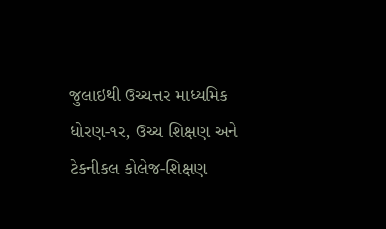જુલાઇથી ઉચ્ચત્તર માધ્યમિક ધોરણ-૧ર, ઉચ્ચ શિક્ષણ અને ટેકનીકલ કોલેજ-શિક્ષણ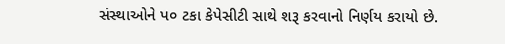સંસ્થાઓને પ૦ ટકા કેપેસીટી સાથે શરૂ કરવાનો નિર્ણય કરાયો છે.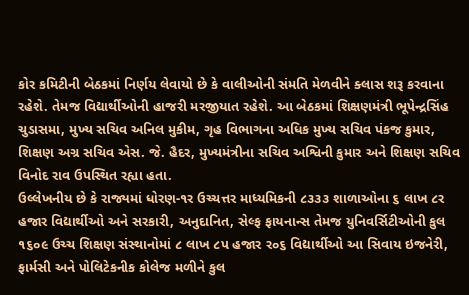કોર કમિટીની બેઠકમાં નિર્ણય લેવાયો છે કે વાલીઓની સંમતિ મેળવીને ક્લાસ શરૂ કરવાના રહેશે. તેમજ વિદ્યાર્થીઓની હાજરી મરજીયાત રહેશે. આ બેઠકમાં શિક્ષણમંત્રી ભૂપેન્દ્રસિંહ ચુડાસમા, મુખ્ય સચિવ અનિલ મુકીમ, ગૃહ વિભાગના અધિક મુખ્ય સચિવ પંકજ કુમાર, શિક્ષણ અગ્ર સચિવ એસ. જે. હૈદર, મુખ્યમંત્રીના સચિવ અશ્વિની કુમાર અને શિક્ષણ સચિવ વિનોદ રાવ ઉપસ્થિત રહ્યા હતા.
ઉલ્લેખનીય છે કે રાજ્યમાં ધોરણ-૧ર ઉચ્ચત્તર માધ્યમિકની ૮૩૩૩ શાળાઓના ૬ લાખ ૮ર હજાર વિદ્યાર્થીઓ અને સરકારી, અનુદાનિત, સેલ્ફ ફાયનાન્સ તેમજ યુનિવર્સિટીઓની કુલ ૧૬૦૯ ઉચ્ચ શિક્ષણ સંસ્થાનોમાં ૮ લાખ ૮પ હજાર ર૦૬ વિદ્યાર્થીઓ આ સિવાય ઇજનેરી, ફાર્મસી અને પોલિટેકનીક કોલેજ મળીને કુલ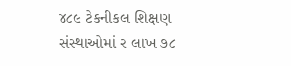૪૮૯ ટેકનીકલ શિક્ષણ સંસ્થાઓમાં ર લાખ ૭૮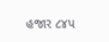હજાર ૮૪પ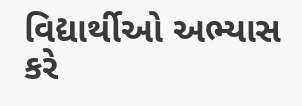વિદ્યાર્થીઓ અભ્યાસ કરે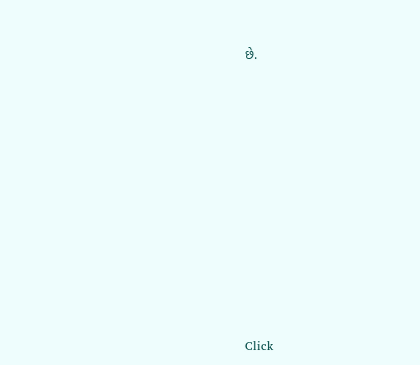છે.












Click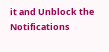it and Unblock the Notifications